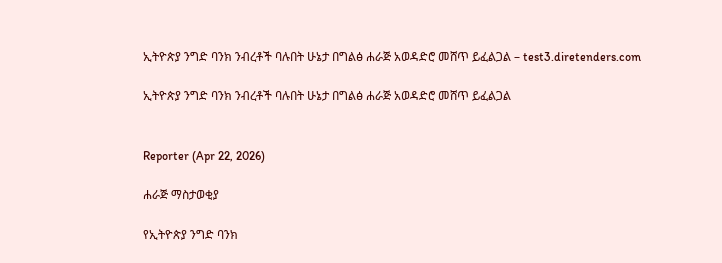ኢትዮጵያ ንግድ ባንክ ንብረቶች ባሉበት ሁኔታ በግልፅ ሐራጅ አወዳድሮ መሸጥ ይፈልጋል – test3.diretenders.com

ኢትዮጵያ ንግድ ባንክ ንብረቶች ባሉበት ሁኔታ በግልፅ ሐራጅ አወዳድሮ መሸጥ ይፈልጋል


Reporter (Apr 22, 2026)

ሐራጅ ማስታወቂያ

የኢትዮጵያ ንግድ ባንክ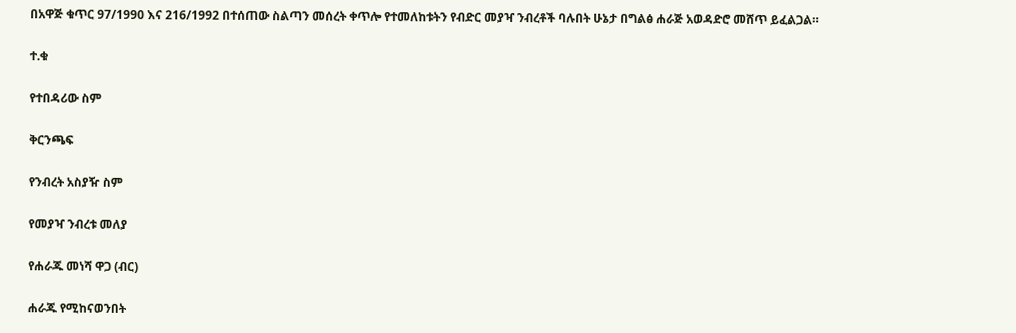በአዋጅ ቁጥር 97/1990 እና 216/1992 በተሰጠው ስልጣን መሰረት ቀጥሎ የተመለከቱትን የብድር መያዣ ንብረቶች ባሉበት ሁኔታ በግልፅ ሐራጅ አወዳድሮ መሸጥ ይፈልጋል።

ተ.ቁ

የተበዳሪው ስም

ቅርንጫፍ

የንብረት አስያዥ ስም

የመያዣ ንብረቱ መለያ

የሐራጁ መነሻ ዋጋ (ብር)

ሐራጁ የሚከናወንበት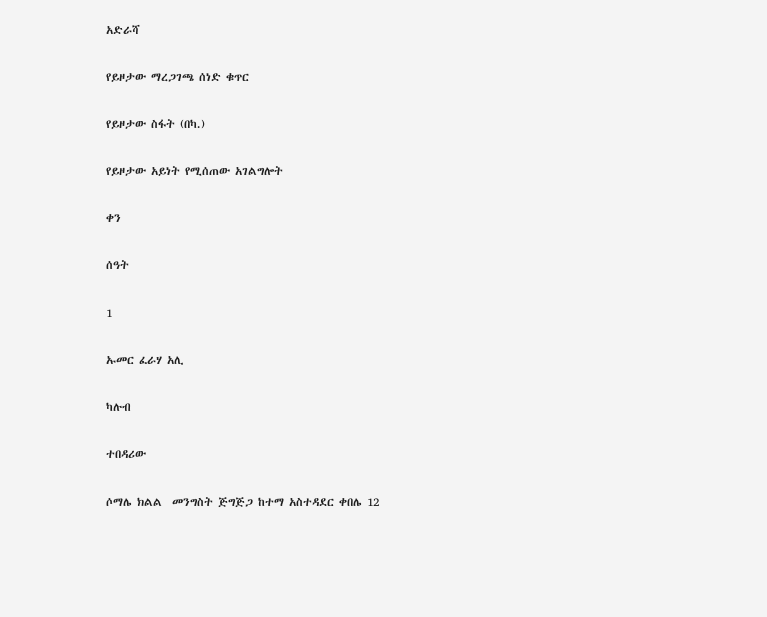አድራሻ

የይዞታው ማረጋገጫ ሰነድ ቁጥር

የይዞታው ስፋት (በካ.)

የይዞታው አይነት የሚሰጠው አገልግሎት

ቀን

ሰዓት

1

ኡመር ፈራሃ አሊ

ካሉብ

ተበዳሪው

ሶማሌ ክልል  መንግስት ጅግጅጋ ከተማ አስተዳደር ቀበሌ 12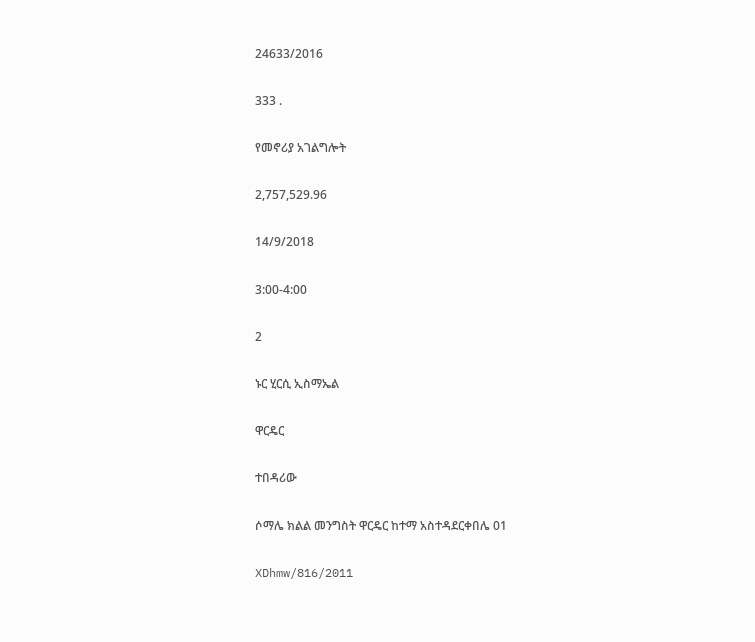24633/2016

333 .

የመኖሪያ አገልግሎት

2,757,529.96

14/9/2018

3:00-4:00

2

ኑር ሂርሲ ኢስማኤል

ዋርዴር

ተበዳሪው

ሶማሌ ክልል መንግስት ዋርዴር ከተማ አስተዳደርቀበሌ 01

XDhmw/816/2011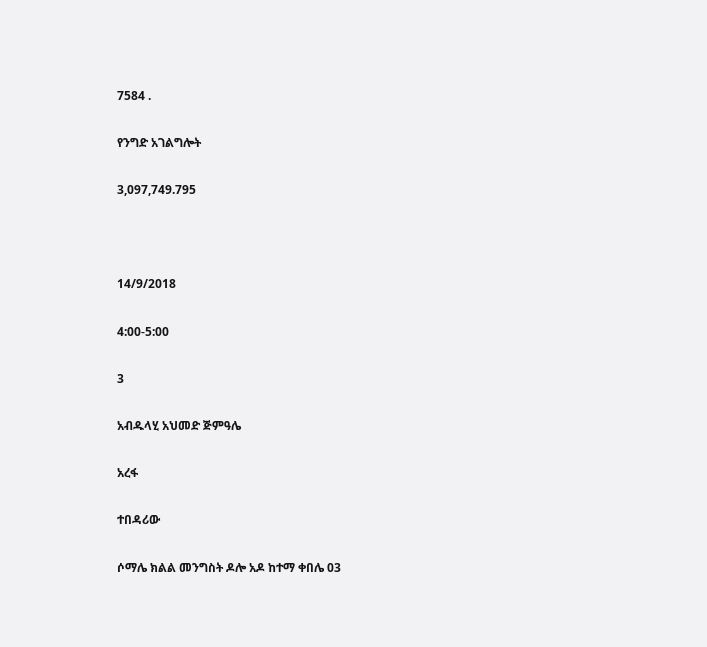7584 .

የንግድ አገልግሎት

3,097,749.795



14/9/2018

4:00-5:00

3

አብዱላሂ አህመድ ጅምዓሌ

አረፋ

ተበዳሪው

ሶማሌ ክልል መንግስት ዶሎ አዶ ከተማ ቀበሌ 03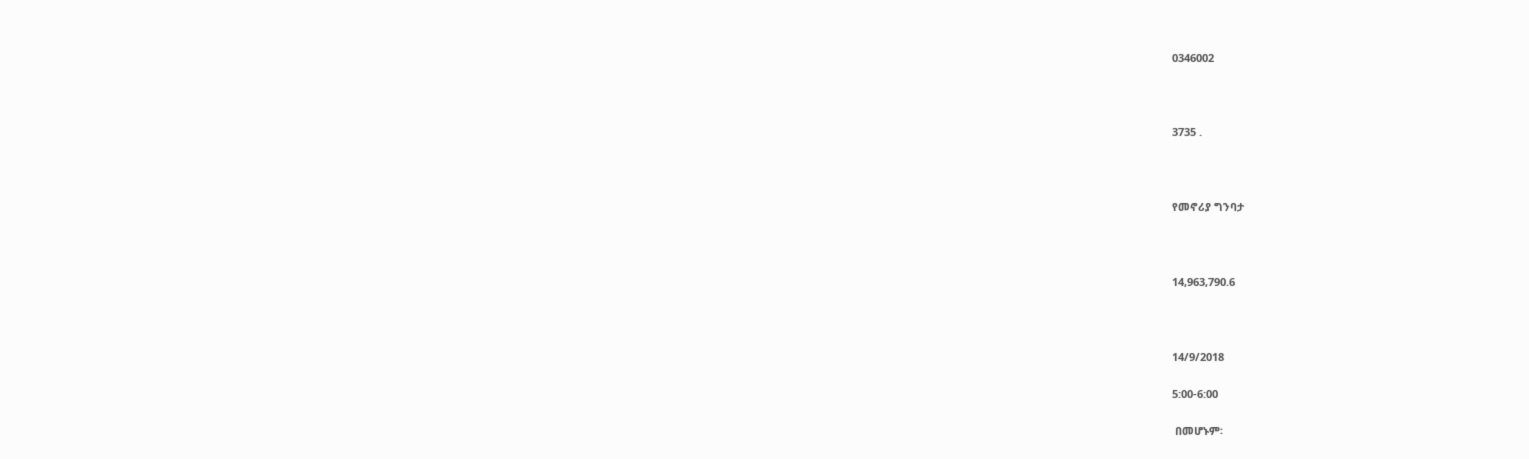0346002



3735 .



የመኖሪያ ግንባታ



14,963,790.6



14/9/2018

5:00-6:00

 በመሆኑም፡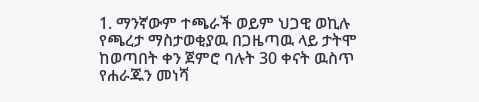1. ማንኛውም ተጫራች ወይም ህጋዊ ወኪሉ የጫረታ ማስታወቂያዉ በጋዜጣዉ ላይ ታትሞ ከወጣበት ቀን ጀምሮ ባሉት 30 ቀናት ዉስጥ የሐራጁን መነሻ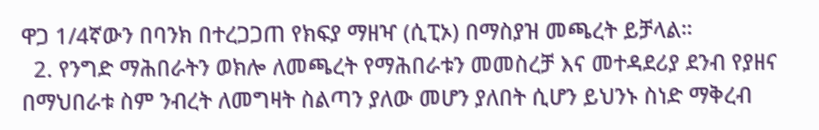ዋጋ 1/4ኛውን በባንክ በተረጋጋጠ የክፍያ ማዘዣ (ሲፒኦ) በማስያዝ መጫረት ይቻላል።
  2. የንግድ ማሕበራትን ወክሎ ለመጫረት የማሕበራቱን መመስረቻ እና መተዳደሪያ ደንብ የያዘና በማህበራቱ ስም ንብረት ለመግዛት ስልጣን ያለው መሆን ያለበት ሲሆን ይህንኑ ስነድ ማቅረብ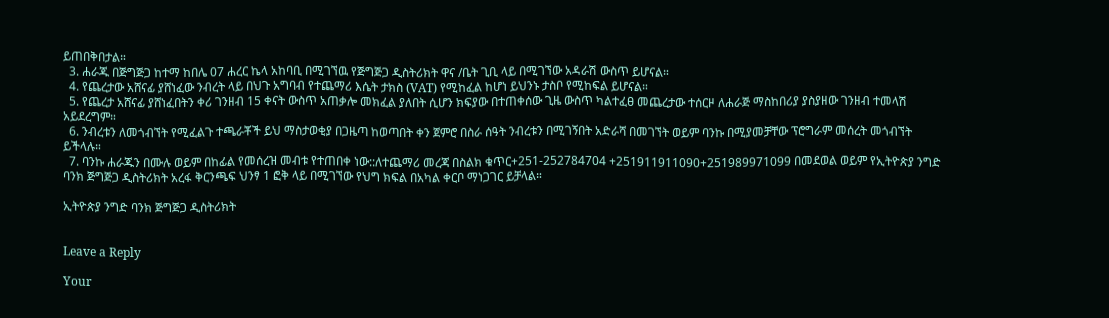ይጠበቅበታል።
  3. ሐራጁ በጅግጅጋ ከተማ ከበሌ 07 ሐረር ኬላ አከባቢ በሚገኘዉ የጅግጅጋ ዲስትሪክት ዋና /ቤት ጊቢ ላይ በሚገኘው አዳራሽ ውስጥ ይሆናል።
  4. የጨረታው አሸናፊ ያሸነፈው ንብረት ላይ በህጉ አግባብ የተጨማሪ እሴት ታክስ (VAT) የሚከፈል ከሆነ ይህንኑ ታስቦ የሚከፍል ይሆናል።
  5. የጨረታ አሸናፊ ያሸነፈበትን ቀሪ ገንዘብ 15 ቀናት ውስጥ አጠቃሎ መክፈል ያለበት ሲሆን ክፍያው በተጠቀሰው ጊዜ ውስጥ ካልተፈፀ መጨረታው ተሰርዞ ለሐራጅ ማስከበሪያ ያስያዘው ገንዘብ ተመላሽ አይደረግም።
  6. ንብረቱን ለመጎብኘት የሚፈልጉ ተጫራቾች ይህ ማስታወቂያ በጋዜጣ ከወጣበት ቀን ጀምሮ በስራ ሰዓት ንብረቱን በሚገኝበት አድራሻ በመገኘት ወይም ባንኩ በሚያመቻቸው ፕሮግራም መሰረት መጎብኘት ይችላሉ።
  7. ባንኩ ሐራጁን በሙሉ ወይም በከፊል የመሰረዝ መብቱ የተጠበቀ ነው::ለተጨማሪ መረጃ በስልክ ቁጥር+251-252784704 +251911911090+251989971099 በመደወል ወይም የኢትዮጵያ ንግድ ባንክ ጅግጅጋ ዲስትሪክት አረፋ ቅርንጫፍ ህንፃ 1 ፎቅ ላይ በሚገኘው የህግ ክፍል በአካል ቀርቦ ማነጋገር ይቻላል።

ኢትዮጵያ ንግድ ባንክ ጅግጅጋ ዲስትሪክት


Leave a Reply

Your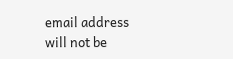email address will not be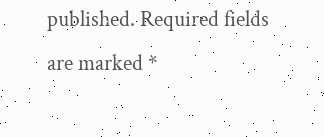published. Required fields are marked *